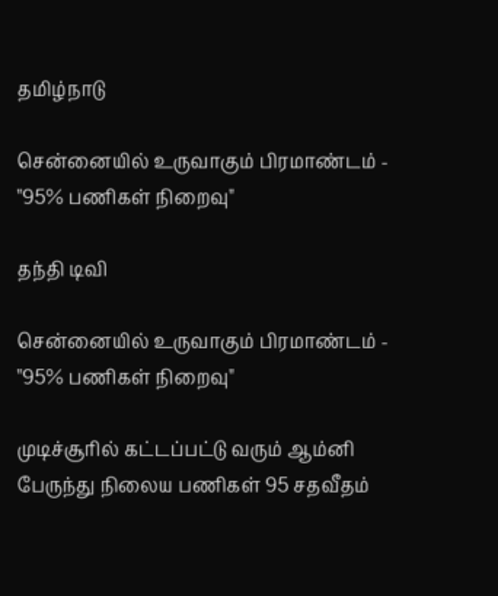தமிழ்நாடு

சென்னையில் உருவாகும் பிரமாண்டம் - "95% பணிகள் நிறைவு"

தந்தி டிவி

சென்னையில் உருவாகும் பிரமாண்டம் - "95% பணிகள் நிறைவு"

முடிச்சூரில் கட்டப்பட்டு வரும் ஆம்னி பேருந்து நிலைய பணிகள் 95 சதவீதம்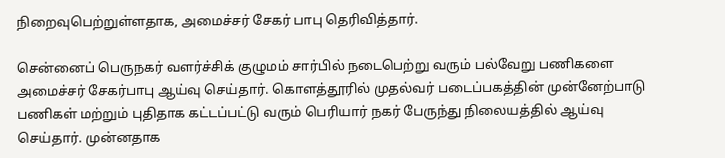நிறைவுபெற்றுள்ளதாக, அமைச்சர் சேகர் பாபு தெரிவித்தார்.

சென்னைப் பெருநகர் வளர்ச்சிக் குழுமம் சார்பில் நடைபெற்று வரும் பல்வேறு பணிகளை அமைச்சர் சேகர்பாபு ஆய்வு செய்தார். கொளத்தூரில் முதல்வர் படைப்பகத்தின் முன்னேற்பாடு பணிகள் மற்றும் புதிதாக கட்டப்பட்டு வரும் பெரியார் நகர் பேருந்து நிலையத்தில் ஆய்வு செய்தார். முன்னதாக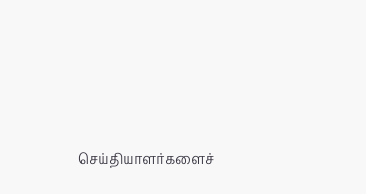செய்தியாளர்களைச்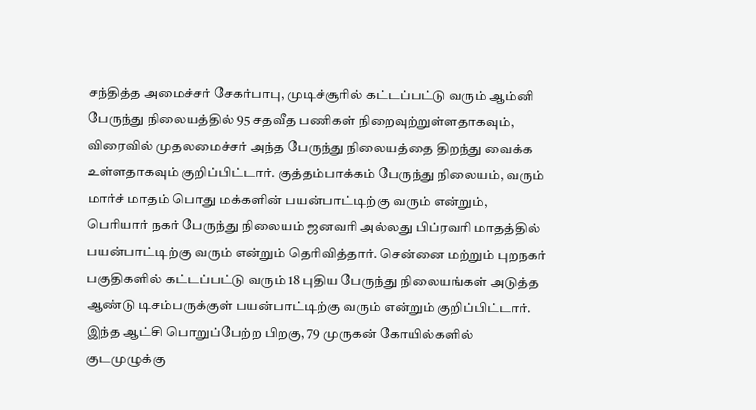சந்தித்த அமைச்சர் சேகர்பாபு, முடிச்சூரில் கட்டப்பட்டு வரும் ஆம்னி பேருந்து நிலையத்தில் 95 சதவீத பணிகள் நிறைவுற்றுள்ளதாகவும், விரைவில் முதலமைச்சர் அந்த பேருந்து நிலையத்தை திறந்து வைக்க உள்ளதாகவும் குறிப்பிட்டார். குத்தம்பாக்கம் பேருந்து நிலையம், வரும் மார்ச் மாதம் பொது மக்களின் பயன்பாட்டிற்கு வரும் என்றும், பெரியார் நகர் பேருந்து நிலையம் ஜனவரி அல்லது பிப்ரவரி மாதத்தில் பயன்பாட்டிற்கு வரும் என்றும் தெரிவித்தார். சென்னை மற்றும் புறநகர் பகுதிகளில் கட்டப்பட்டு வரும் 18 புதிய பேருந்து நிலையங்கள் அடுத்த ஆண்டு டிசம்பருக்குள் பயன்பாட்டிற்கு வரும் என்றும் குறிப்பிட்டார். இந்த ஆட்சி பொறுப்பேற்ற பிறகு, 79 முருகன் கோயில்களில் குடமுழுக்கு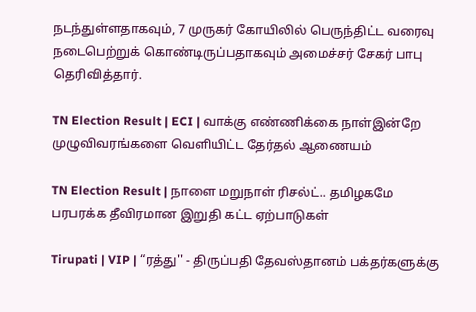நடந்துள்ளதாகவும், 7 முருகர் கோயிலில் பெருந்திட்ட வரைவு நடைபெற்றுக் கொண்டிருப்பதாகவும் அமைச்சர் சேகர் பாபு தெரிவித்தார்.

TN Election Result | ECI | வாக்கு எண்ணிக்கை நாள்இன்றே முழுவிவரங்களை வெளியிட்ட தேர்தல் ஆணையம்

TN Election Result | நாளை மறுநாள் ரிசல்ட்.. தமிழகமே பரபரக்க தீவிரமான இறுதி கட்ட ஏற்பாடுகள்

Tirupati | VIP | “ரத்து'' - திருப்பதி தேவஸ்தானம் பக்தர்களுக்கு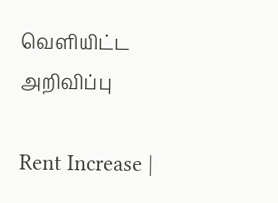வெளியிட்ட அறிவிப்பு

Rent Increase |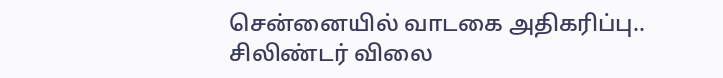சென்னையில் வாடகை அதிகரிப்பு.. சிலிண்டர் விலை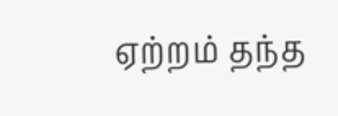ஏற்றம் தந்த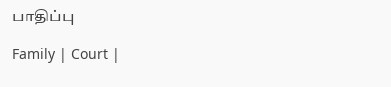பாதிப்பு

Family | Court |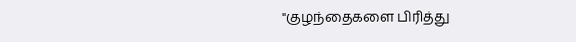"குழந்தைகளை பிரித்து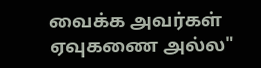வைக்க அவர்கள் ஏவுகணை அல்ல"